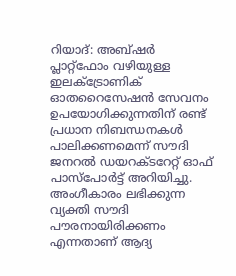റിയാദ്: അബ്ഷർ പ്ലാറ്റ്ഫോം വഴിയുള്ള ഇലക്ട്രോണിക് ഓതറൈസേഷൻ സേവനം ഉപയോഗിക്കുന്നതിന് രണ്ട് പ്രധാന നിബന്ധനകൾ പാലിക്കണമെന്ന് സൗദി ജനറൽ ഡയറക്ടറേറ്റ് ഓഫ് പാസ്പോർട്ട് അറിയിച്ചു.
അംഗീകാരം ലഭിക്കുന്ന വ്യക്തി സൗദി പൗരനായിരിക്കണം എന്നതാണ് ആദ്യ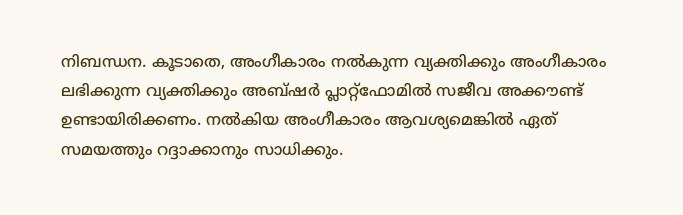നിബന്ധന. കൂടാതെ, അംഗീകാരം നൽകുന്ന വ്യക്തിക്കും അംഗീകാരം ലഭിക്കുന്ന വ്യക്തിക്കും അബ്ഷർ പ്ലാറ്റ്ഫോമിൽ സജീവ അക്കൗണ്ട് ഉണ്ടായിരിക്കണം. നൽകിയ അംഗീകാരം ആവശ്യമെങ്കിൽ ഏത് സമയത്തും റദ്ദാക്കാനും സാധിക്കും.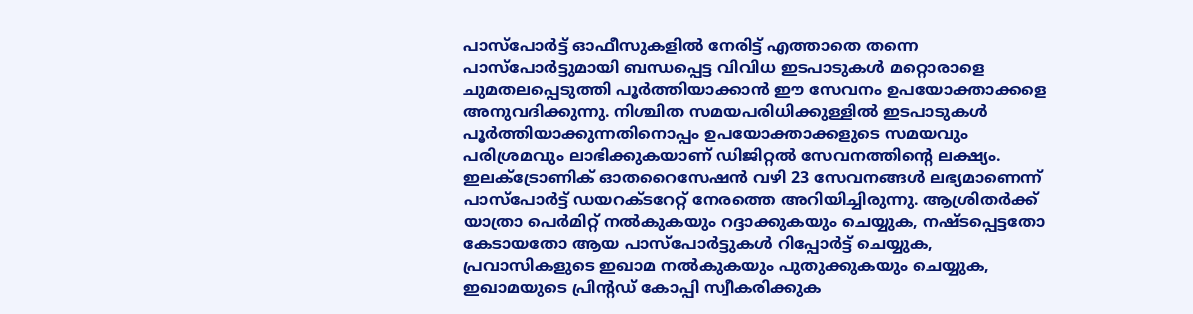പാസ്പോർട്ട് ഓഫീസുകളിൽ നേരിട്ട് എത്താതെ തന്നെ പാസ്പോർട്ടുമായി ബന്ധപ്പെട്ട വിവിധ ഇടപാടുകൾ മറ്റൊരാളെ ചുമതലപ്പെടുത്തി പൂർത്തിയാക്കാൻ ഈ സേവനം ഉപയോക്താക്കളെ അനുവദിക്കുന്നു. നിശ്ചിത സമയപരിധിക്കുള്ളിൽ ഇടപാടുകൾ പൂർത്തിയാക്കുന്നതിനൊപ്പം ഉപയോക്താക്കളുടെ സമയവും പരിശ്രമവും ലാഭിക്കുകയാണ് ഡിജിറ്റൽ സേവനത്തിന്റെ ലക്ഷ്യം.
ഇലക്ട്രോണിക് ഓതറൈസേഷൻ വഴി 23 സേവനങ്ങൾ ലഭ്യമാണെന്ന് പാസ്പോർട്ട് ഡയറക്ടറേറ്റ് നേരത്തെ അറിയിച്ചിരുന്നു. ആശ്രിതർക്ക് യാത്രാ പെർമിറ്റ് നൽകുകയും റദ്ദാക്കുകയും ചെയ്യുക, നഷ്ടപ്പെട്ടതോ കേടായതോ ആയ പാസ്പോർട്ടുകൾ റിപ്പോർട്ട് ചെയ്യുക, പ്രവാസികളുടെ ഇഖാമ നൽകുകയും പുതുക്കുകയും ചെയ്യുക, ഇഖാമയുടെ പ്രിന്റഡ് കോപ്പി സ്വീകരിക്കുക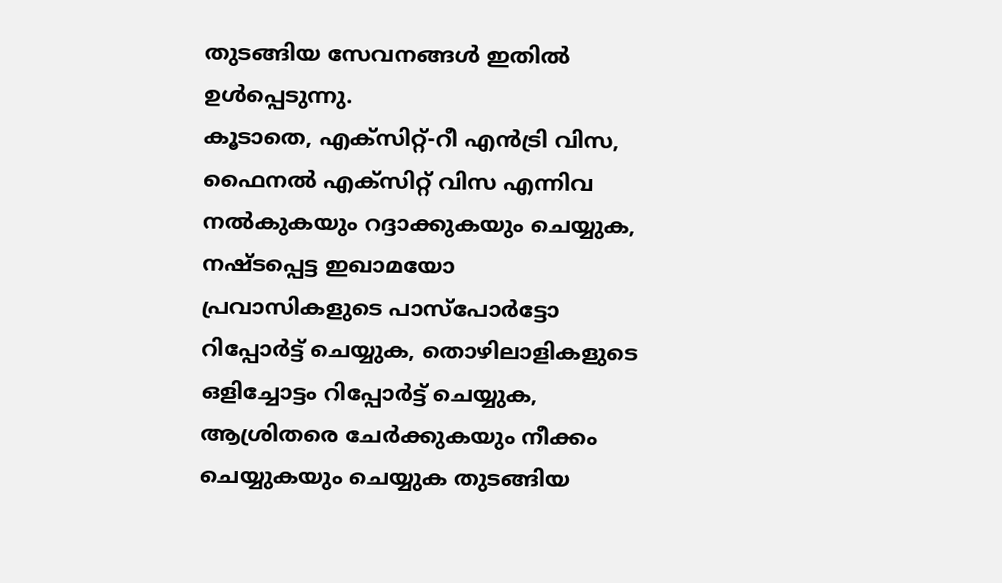തുടങ്ങിയ സേവനങ്ങൾ ഇതിൽ ഉൾപ്പെടുന്നു.
കൂടാതെ, എക്സിറ്റ്-റീ എൻട്രി വിസ, ഫൈനൽ എക്സിറ്റ് വിസ എന്നിവ നൽകുകയും റദ്ദാക്കുകയും ചെയ്യുക, നഷ്ടപ്പെട്ട ഇഖാമയോ പ്രവാസികളുടെ പാസ്പോർട്ടോ റിപ്പോർട്ട് ചെയ്യുക, തൊഴിലാളികളുടെ ഒളിച്ചോട്ടം റിപ്പോർട്ട് ചെയ്യുക, ആശ്രിതരെ ചേർക്കുകയും നീക്കം ചെയ്യുകയും ചെയ്യുക തുടങ്ങിയ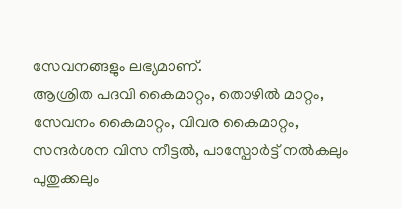സേവനങ്ങളും ലഭ്യമാണ്.
ആശ്രിത പദവി കൈമാറ്റം, തൊഴിൽ മാറ്റം, സേവനം കൈമാറ്റം, വിവര കൈമാറ്റം, സന്ദർശന വിസ നീട്ടൽ, പാസ്പോർട്ട് നൽകലും പുതുക്കലും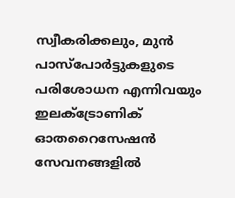സ്വീകരിക്കലും, മുൻ പാസ്പോർട്ടുകളുടെ പരിശോധന എന്നിവയും ഇലക്ട്രോണിക് ഓതറൈസേഷൻ സേവനങ്ങളിൽ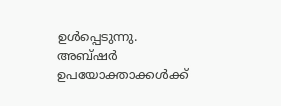ഉൾപ്പെടുന്നു.
അബ്ഷർ ഉപയോക്താക്കൾക്ക്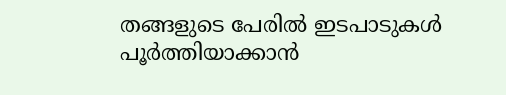തങ്ങളുടെ പേരിൽ ഇടപാടുകൾ പൂർത്തിയാക്കാൻ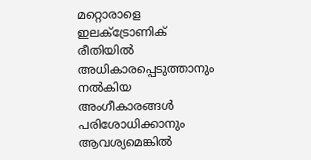മറ്റൊരാളെ ഇലക്ട്രോണിക് രീതിയിൽ അധികാരപ്പെടുത്താനും നൽകിയ അംഗീകാരങ്ങൾ പരിശോധിക്കാനും ആവശ്യമെങ്കിൽ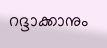റദ്ദാക്കാനും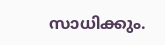സാധിക്കും.